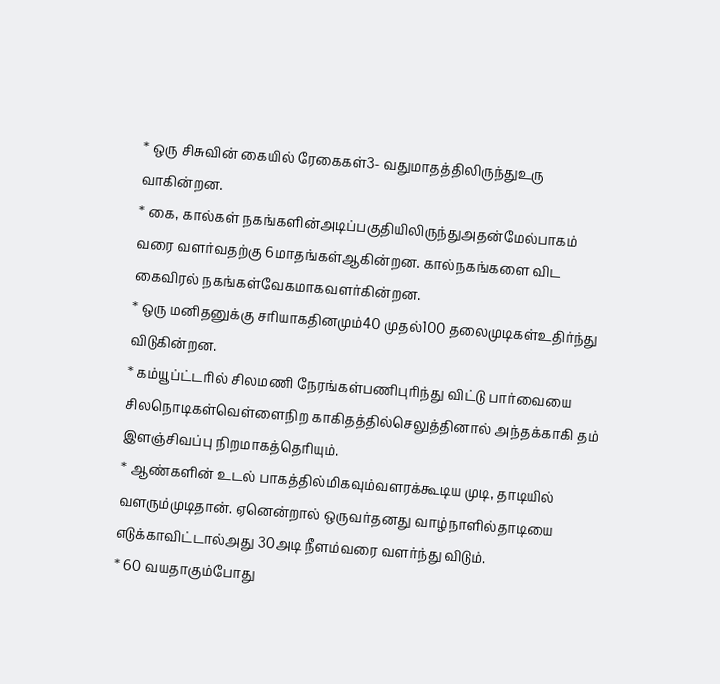* ஒரு சிசுவின் கையில் ரேகைகள்3- வதுமாதத்திலிருந்துஉரு வாகின்றன.
* கை, கால்கள் நகங்களின்அடிப்பகுதியிலிருந்துஅதன்மேல்பாகம்
வரை வளர்வதற்கு 6மாதங்கள்ஆகின்றன. கால்நகங்களை விட கைவிரல் நகங்கள்வேகமாகவளர்கின்றன.
* ஒரு மனிதனுக்கு சரியாகதினமும்40 முதல்100 தலைமுடிகள்உதிர்ந்து விடுகின்றன.
* கம்யூப்ட்டரில் சிலமணி நேரங்கள்பணிபுரிந்து விட்டு பார்வையை சிலநொடிகள்வெள்ளைநிற காகிதத்தில்செலுத்தினால் அந்தக்காகி தம் இளஞ்சிவப்பு நிறமாகத்தெரியும்.
* ஆண்களின் உடல் பாகத்தில்மிகவும்வளரக்கூடிய முடி, தாடியில்
வளரும்முடிதான். ஏனென்றால் ஒருவர்தனது வாழ்நாளில்தாடியை எடுக்காவிட்டால்அது 30அடி நீளம்வரை வளர்ந்து விடும்.
* 60 வயதாகும்போது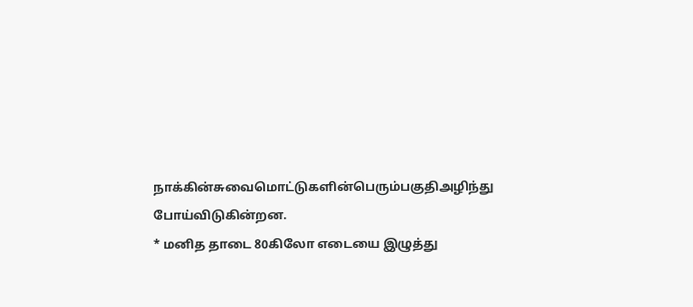நாக்கின்சுவைமொட்டுகளின்பெரும்பகுதிஅழிந்து போய்விடுகின்றன.
* மனித தாடை 80கிலோ எடையை இழுத்து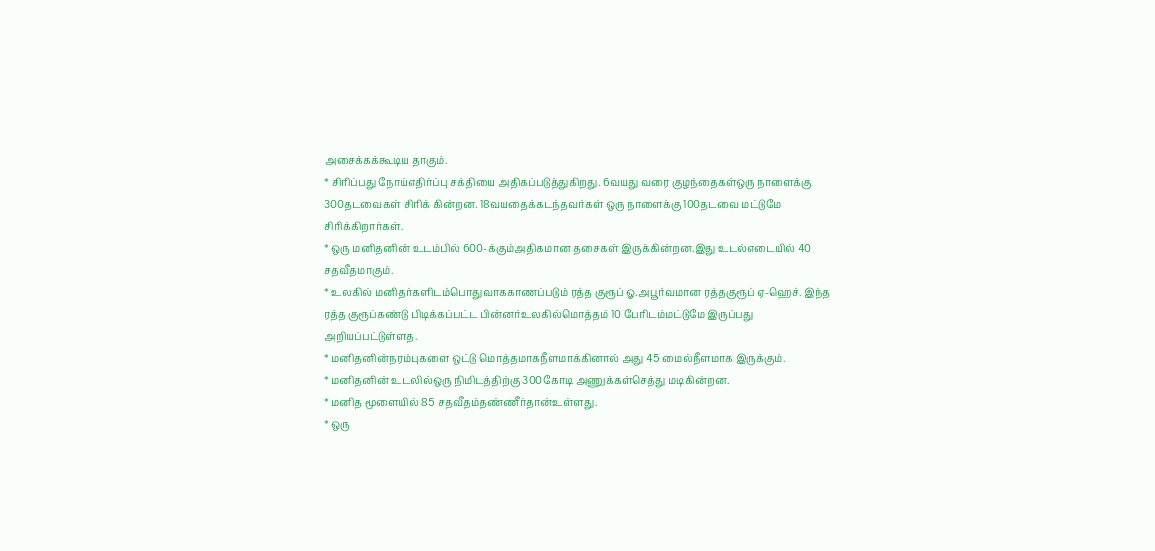அசைக்கக்கூடிய தாகும்.
* சிரிப்பது நோய்எதிர்ப்பு சக்தியை அதிகப்படுத்துகிறது. 6வயது வரை குழந்தைகள்ஒரு நாளைக்கு 300தடவைகள் சிரிக் கின்றன. 18வயதைக்கடந்தவர்கள் ஒரு நாளைக்கு 100தடவை மட்டுமே சிரிக்கிறார்கள்.
* ஒரு மனிதனின் உடம்பில் 600-க்கும்அதிகமான தசைகள் இருக்கின்றன.இது உடல்எடையில் 40 சதவீதமாகும்.
* உலகில் மனிதர்களிடம்பொதுவாககாணப்படும் ரத்த குரூப் ஓ.அபூர்வமான ரத்தகுரூப் ஏ-ஹெச். இந்த ரத்த குரூப்கண்டு பிடிக்கப்பட்ட பின்னர்உலகில்மொத்தம் 10 பேரிடம்மட்டுமே இருப்பது அறியப்பட்டுள்ளத.
* மனிதனின்நரம்புகளை ஒட்டு மொத்தமாகநீளமாக்கினால் அது 45 மைல்நீளமாக இருக்கும்.
* மனிதனின் உடலில்ஒரு நிமிடத்திற்கு 300கோடி அணுக்கள்செத்து மடிகின்றன.
* மனித மூளையில் 85 சதவீதம்தண்ணீர்தான்உள்ளது.
* ஒரு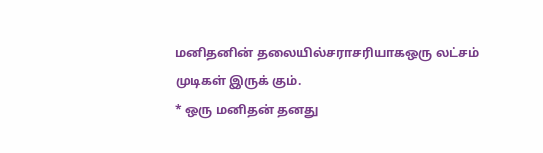மனிதனின் தலையில்சராசரியாகஒரு லட்சம் முடிகள் இருக் கும்.
* ஒரு மனிதன் தனது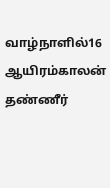வாழ்நாளில்16 ஆயிரம்காலன் தண்ணீர்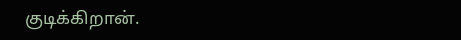குடிக்கிறான்.